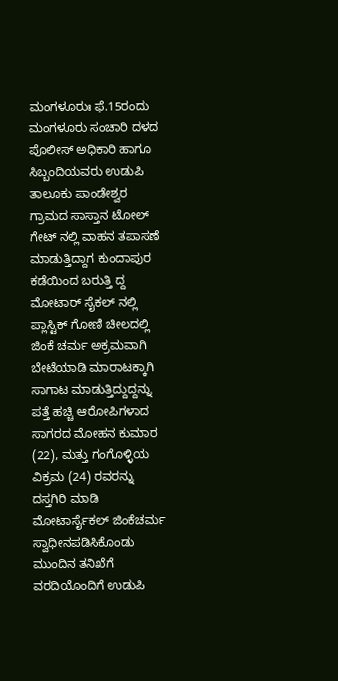ಮಂಗಳೂರುಃ ಫೆ.15ರಂದು ಮಂಗಳೂರು ಸಂಚಾರಿ ದಳದ ಪೊಲೀಸ್ ಅಧಿಕಾರಿ ಹಾಗೂ ಸಿಬ್ಬಂದಿಯವರು ಉಡುಪಿ ತಾಲೂಕು ಪಾಂಡೇಶ್ವರ ಗ್ರಾಮದ ಸಾಸ್ತಾನ ಟೋಲ್ ಗೇಟ್ ನಲ್ಲಿ ವಾಹನ ತಪಾಸಣೆ ಮಾಡುತ್ತಿದ್ದಾಗ ಕುಂದಾಪುರ ಕಡೆಯಿಂದ ಬರುತ್ತಿ ದ್ದ ಮೋಟಾರ್ ಸೈಕಲ್ ನಲ್ಲಿ ಪ್ಲಾಸ್ಟಿಕ್ ಗೋಣಿ ಚೀಲದಲ್ಲಿ ಜಿಂಕೆ ಚರ್ಮ ಅಕ್ರಮವಾಗಿ ಬೇಟೆಯಾಡಿ ಮಾರಾಟಕ್ಕಾಗಿ ಸಾಗಾಟ ಮಾಡುತ್ತಿದ್ದುದ್ದನ್ನು ಪತ್ತೆ ಹಚ್ಚಿ ಆರೋಪಿಗಳಾದ ಸಾಗರದ ಮೋಹನ ಕುಮಾರ (22), ಮತ್ತು ಗಂಗೊಳ್ಳಿಯ ವಿಕ್ರಮ (24) ರವರನ್ನು ದಸ್ತಗಿರಿ ಮಾಡಿ ಮೋಟಾರ್ಸೈಕಲ್ ಜಿಂಕೆಚರ್ಮ ಸ್ವಾಧೀನಪಡಿಸಿಕೊಂಡು ಮುಂದಿನ ತನಿಖೆಗೆ ವರದಿಯೊಂದಿಗೆ ಉಡುಪಿ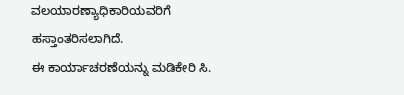ವಲಯಾರಣ್ಯಾಧಿಕಾರಿಯವರಿಗೆ ಹಸ್ತಾಂತರಿಸಲಾಗಿದೆ.
ಈ ಕಾರ್ಯಾಚರಣೆಯನ್ನು ಮಡಿಕೇರಿ ಸಿ.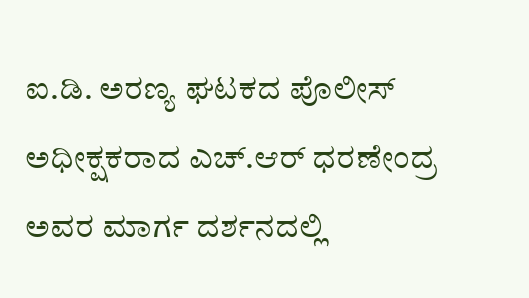ಐ.ಡಿ. ಅರಣ್ಯ ಘಟಕದ ಪೊಲೀಸ್ ಅಧೀಕ್ಷಕರಾದ ಎಚ್.ಆರ್ ಧರಣೇಂದ್ರ ಅವರ ಮಾರ್ಗ ದರ್ಶನದಲ್ಲಿ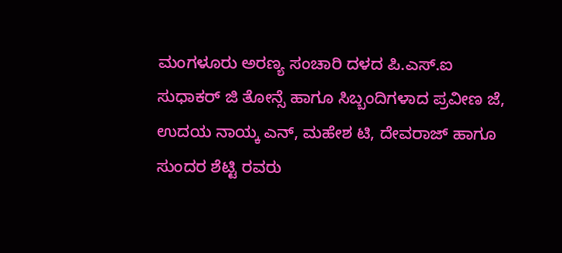ಮಂಗಳೂರು ಅರಣ್ಯ ಸಂಚಾರಿ ದಳದ ಪಿ.ಎಸ್.ಐ ಸುಧಾಕರ್ ಜಿ ತೋನ್ಸೆ ಹಾಗೂ ಸಿಬ್ಬಂದಿಗಳಾದ ಪ್ರವೀಣ ಜೆ, ಉದಯ ನಾಯ್ಕ ಎನ್, ಮಹೇಶ ಟಿ, ದೇವರಾಜ್ ಹಾಗೂ ಸುಂದರ ಶೆಟ್ಟಿ ರವರು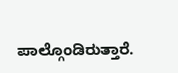ಪಾಲ್ಗೊಂಡಿರುತ್ತಾರೆ.